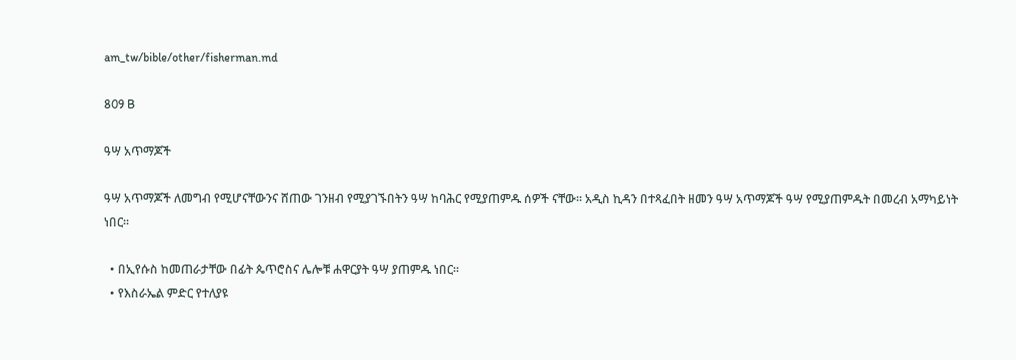am_tw/bible/other/fisherman.md

809 B

ዓሣ አጥማጆች

ዓሣ አጥማጆች ለመግብ የሚሆናቸውንና ሸጠው ገንዘብ የሚያገኙበትን ዓሣ ከባሕር የሚያጠምዱ ሰዎች ናቸው። አዲስ ኪዳን በተጻፈበት ዘመን ዓሣ አጥማጆች ዓሣ የሚያጠምዱት በመረብ አማካይነት ነበር።

  • በኢየሱስ ከመጠራታቸው በፊት ጴጥሮስና ሌሎቹ ሐዋርያት ዓሣ ያጠምዱ ነበር።
  • የእስራኤል ምድር የተለያዩ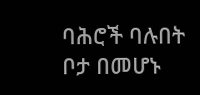ባሕሮች ባሉበት ቦታ በመሆኑ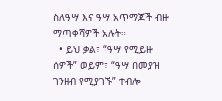ስለዓሣ እና ዓሣ አጥማጆች ብዙ ማጣቀሻዎች አሉት።
  • ይህ ቃል፣ “ዓሣ የሚይዙ ሰዎች” ወይም፣ “ዓሣ በመያዝ ገንዘብ የሚያገኙ” ተብሎ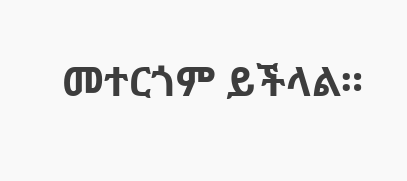መተርጎም ይችላል።